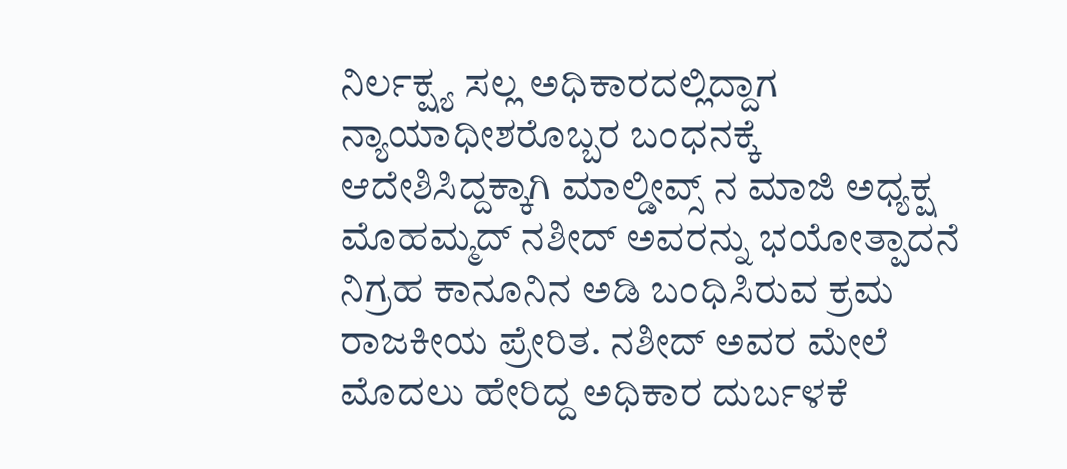ನಿರ್ಲಕ್ಷ್ಯ ಸಲ್ಲ ಅಧಿಕಾರದಲ್ಲಿದ್ದಾಗ ನ್ಯಾಯಾಧೀಶರೊಬ್ಬರ ಬಂಧನಕ್ಕೆ ಆದೇಶಿಸಿದ್ದಕ್ಕಾಗಿ ಮಾಲ್ಡೀವ್ಸ್ ನ ಮಾಜಿ ಅಧ್ಯಕ್ಷ ಮೊಹಮ್ಮದ್‌ ನಶೀದ್‌ ಅವರನ್ನು ಭಯೋತ್ಪಾದನೆ ನಿಗ್ರಹ ಕಾನೂನಿನ ಅಡಿ ಬಂಧಿಸಿರುವ ಕ್ರಮ ರಾಜಕೀಯ ಪ್ರೇರಿತ. ನಶೀದ್‌ ಅವರ ಮೇಲೆ ಮೊದಲು ಹೇರಿದ್ದ ಅಧಿಕಾರ ದುರ್ಬಳಕೆ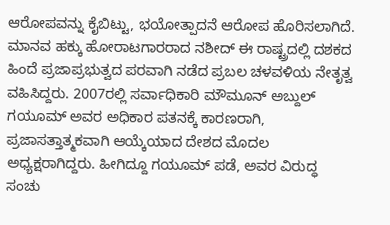ಆರೋಪವನ್ನು ಕೈಬಿಟ್ಟು, ಭಯೋತ್ಪಾದನೆ ಆರೋಪ ಹೊರಿಸಲಾಗಿದೆ. ಮಾನವ ಹಕ್ಕು ಹೋರಾಟಗಾರರಾದ ನಶೀದ್‌ ಈ ರಾಷ್ಟ್ರದಲ್ಲಿ ದಶಕದ ಹಿಂದೆ ಪ್ರಜಾಪ್ರಭುತ್ವದ ಪರವಾಗಿ ನಡೆದ ಪ್ರಬಲ ಚಳವಳಿಯ ನೇತೃತ್ವ ವಹಿಸಿದ್ದರು. 2007ರಲ್ಲಿ ಸರ್ವಾಧಿಕಾರಿ ಮೌಮೂನ್‌ ಅಬ್ದುಲ್‌ ಗಯೂಮ್‌ ಅವರ ಅಧಿಕಾರ ಪತನಕ್ಕೆ ಕಾರಣರಾಗಿ, ಪ್ರಜಾಸತ್ತಾತ್ಮಕವಾಗಿ ಆಯ್ಕೆಯಾದ ದೇಶದ ಮೊದಲ ಅಧ್ಯಕ್ಷರಾಗಿದ್ದರು. ಹೀಗಿದ್ದೂ ಗಯೂಮ್‌ ಪಡೆ, ಅವರ ವಿರುದ್ಧ ಸಂಚು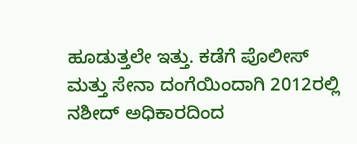ಹೂಡುತ್ತಲೇ ಇತ್ತು. ಕಡೆಗೆ ಪೊಲೀಸ್‌ ಮತ್ತು ಸೇನಾ ದಂಗೆಯಿಂದಾಗಿ 2012ರಲ್ಲಿ ನಶೀದ್‌ ಅಧಿಕಾರದಿಂದ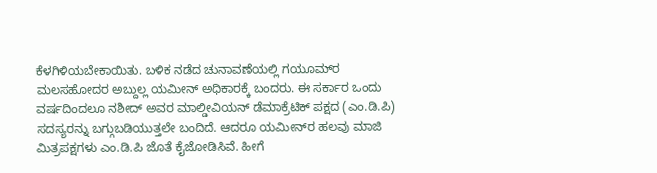ಕೆಳಗಿಳಿಯಬೇಕಾಯಿತು. ಬಳಿಕ ನಡೆದ ಚುನಾವಣೆಯಲ್ಲಿ ಗಯೂಮ್‌ರ ಮಲಸಹೋದರ ಅಬ್ದುಲ್ಲ ಯಮೀನ್‌ ಅಧಿಕಾರಕ್ಕೆ ಬಂದರು. ಈ ಸರ್ಕಾರ ಒಂದು ವರ್ಷದಿಂದಲೂ ನಶೀದ್‌ ಅವರ ಮಾಲ್ಡೀವಿಯನ್‌ ಡೆಮಾಕ್ರೆಟಿಕ್‌ ಪಕ್ಷದ (ಎಂ.ಡಿ.ಪಿ) ಸದಸ್ಯರನ್ನು ಬಗ್ಗುಬಡಿಯುತ್ತಲೇ ಬಂದಿದೆ. ಆದರೂ ಯಮೀನ್‌ರ ಹಲವು ಮಾಜಿ ಮಿತ್ರಪಕ್ಷಗಳು ಎಂ.ಡಿ.ಪಿ ಜೊತೆ ಕೈಜೋಡಿಸಿವೆ. ಹೀಗೆ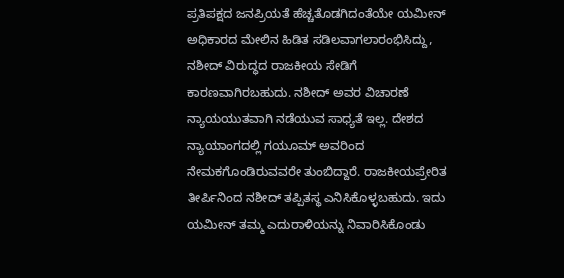ಪ್ರತಿಪಕ್ಷದ ಜನಪ್ರಿಯತೆ ಹೆಚ್ಚತೊಡಗಿದಂತೆಯೇ ಯಮೀನ್‌ ಅಧಿಕಾರದ ಮೇಲಿನ ಹಿಡಿತ ಸಡಿಲವಾಗಲಾರಂಭಿಸಿದ್ದು, ನಶೀದ್‌ ವಿರುದ್ಧದ ರಾಜಕೀಯ ಸೇಡಿಗೆ ಕಾರಣವಾಗಿರಬಹುದು. ನಶೀದ್‌ ಅವರ ವಿಚಾರಣೆ ನ್ಯಾಯಯುತವಾಗಿ ನಡೆಯುವ ಸಾಧ್ಯತೆ ಇಲ್ಲ. ದೇಶದ ನ್ಯಾಯಾಂಗದಲ್ಲಿ ಗಯೂಮ್‌ ಅವರಿಂದ ನೇಮಕಗೊಂಡಿರುವವರೇ ತುಂಬಿದ್ದಾರೆ. ರಾಜಕೀಯಪ್ರೇರಿತ ತೀರ್ಪಿನಿಂದ ನಶೀದ್‌ ತಪ್ಪಿತಸ್ಥ ಎನಿಸಿಕೊಳ್ಳಬಹುದು. ಇದು ಯಮೀನ್‌ ತಮ್ಮ ಎದುರಾಳಿಯನ್ನು ನಿವಾರಿಸಿಕೊಂಡು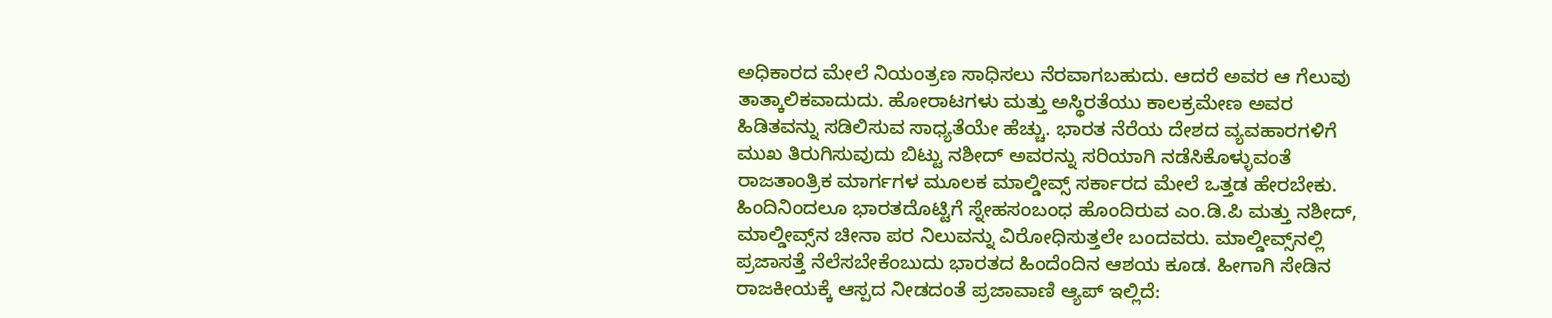ಅಧಿಕಾರದ ಮೇಲೆ ನಿಯಂತ್ರಣ ಸಾಧಿಸಲು ನೆರವಾಗಬಹುದು. ಆದರೆ ಅವರ ಆ ಗೆಲುವು ತಾತ್ಕಾಲಿಕವಾದುದು. ಹೋರಾಟಗಳು ಮತ್ತು ಅಸ್ಥಿರತೆಯು ಕಾಲಕ್ರಮೇಣ ಅವರ ಹಿಡಿತವನ್ನು ಸಡಿಲಿಸುವ ಸಾಧ್ಯತೆಯೇ ಹೆಚ್ಚು. ಭಾರತ ನೆರೆಯ ದೇಶದ ವ್ಯವಹಾರಗಳಿಗೆ ಮುಖ ತಿರುಗಿಸುವುದು ಬಿಟ್ಟು ನಶೀದ್‌ ಅವರನ್ನು ಸರಿಯಾಗಿ ನಡೆಸಿಕೊಳ್ಳುವಂತೆ ರಾಜತಾಂತ್ರಿಕ ಮಾರ್ಗಗಳ ಮೂಲಕ ಮಾಲ್ಡೀವ್ಸ್‌ ಸರ್ಕಾರದ ಮೇಲೆ ಒತ್ತಡ ಹೇರಬೇಕು. ಹಿಂದಿನಿಂದಲೂ ಭಾರತದೊಟ್ಟಿಗೆ ಸ್ನೇಹಸಂಬಂಧ ಹೊಂದಿರುವ ಎಂ.ಡಿ.ಪಿ ಮತ್ತು ನಶೀದ್‌, ಮಾಲ್ಡೀವ್ಸ್‌ನ ಚೀನಾ ಪರ ನಿಲುವನ್ನು ವಿರೋಧಿಸುತ್ತಲೇ ಬಂದವರು. ಮಾಲ್ಡೀವ್ಸ್‌ನಲ್ಲಿ ಪ್ರಜಾಸತ್ತೆ ನೆಲೆಸಬೇಕೆಂಬುದು ಭಾರತದ ಹಿಂದೆಂದಿನ ಆಶಯ ಕೂಡ. ಹೀಗಾಗಿ ಸೇಡಿನ ರಾಜಕೀಯಕ್ಕೆ ಆಸ್ಪದ ನೀಡದಂತೆ ಪ್ರಜಾವಾಣಿ ಆ್ಯಪ್ ಇಲ್ಲಿದೆ: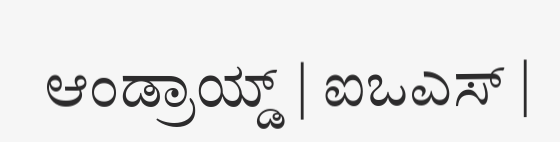ಆಂಡ್ರಾಯ್ಡ್ | ಐಒಎಸ್ |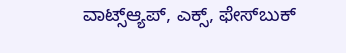ವಾಟ್ಸ್ಆ್ಯಪ್, ಎಕ್ಸ್, ಫೇಸ್‌ಬುಕ್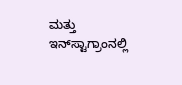ಮತ್ತು ಇನ್‌ಸ್ಟಾಗ್ರಾಂನಲ್ಲಿ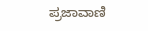ಪ್ರಜಾವಾಣಿ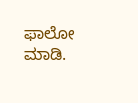ಫಾಲೋ ಮಾಡಿ.